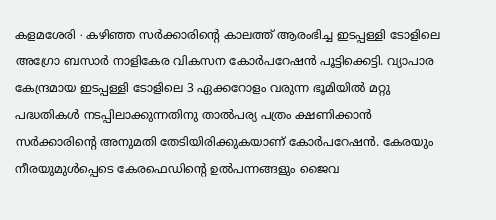കളമശേരി ∙ കഴിഞ്ഞ സർക്കാരിന്റെ കാലത്ത് ആരംഭിച്ച ഇടപ്പള്ളി ടോളിലെ അഗ്രോ ബസാർ നാളികേര വികസന കോർപറേഷൻ പൂട്ടിക്കെട്ടി. വ്യാപാര കേന്ദ്രമായ ഇടപ്പള്ളി ടോളിലെ 3 ഏക്കറോളം വരുന്ന ഭൂമിയിൽ മറ്റു പദ്ധതികൾ നടപ്പിലാക്കുന്നതിനു താൽപര്യ പത്രം ക്ഷണിക്കാൻ സർക്കാരിന്റെ അനുമതി തേടിയിരിക്കുകയാണ് കോർപറേഷൻ. കേരയും നീരയുമുൾപ്പെടെ കേരഫെഡിന്റെ ഉൽപന്നങ്ങളും ജൈവ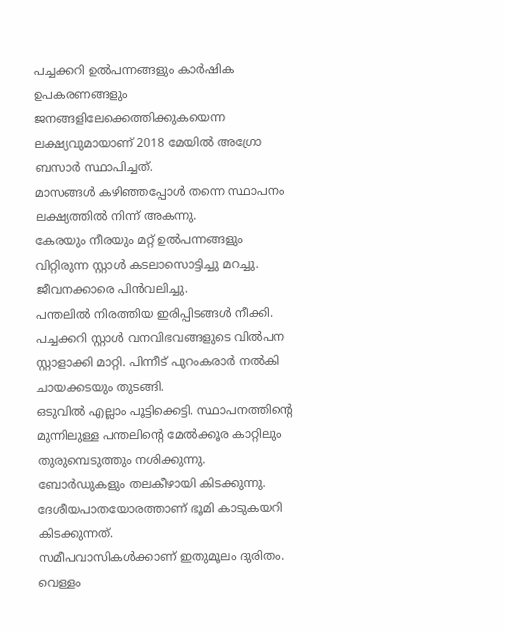പച്ചക്കറി ഉൽപന്നങ്ങളും കാർഷിക ഉപകരണങ്ങളും ജനങ്ങളിലേക്കെത്തിക്കുകയെന്ന ലക്ഷ്യവുമായാണ് 2018 മേയിൽ അഗ്രോ ബസാർ സ്ഥാപിച്ചത്.
മാസങ്ങൾ കഴിഞ്ഞപ്പോൾ തന്നെ സ്ഥാപനം ലക്ഷ്യത്തിൽ നിന്ന് അകന്നു.
കേരയും നീരയും മറ്റ് ഉൽപന്നങ്ങളും വിറ്റിരുന്ന സ്റ്റാൾ കടലാസൊട്ടിച്ചു മറച്ചു. ജീവനക്കാരെ പിൻവലിച്ചു.
പന്തലിൽ നിരത്തിയ ഇരിപ്പിടങ്ങൾ നീക്കി. പച്ചക്കറി സ്റ്റാൾ വനവിഭവങ്ങളുടെ വിൽപന സ്റ്റാളാക്കി മാറ്റി. പിന്നീട് പുറംകരാർ നൽകി ചായക്കടയും തുടങ്ങി.
ഒടുവിൽ എല്ലാം പൂട്ടിക്കെട്ടി. സ്ഥാപനത്തിന്റെ മുന്നിലുള്ള പന്തലിന്റെ മേൽക്കൂര കാറ്റിലും തുരുമ്പെടുത്തും നശിക്കുന്നു.
ബോർഡുകളും തലകീഴായി കിടക്കുന്നു. ദേശീയപാതയോരത്താണ് ഭൂമി കാടുകയറി കിടക്കുന്നത്.
സമീപവാസികൾക്കാണ് ഇതുമൂലം ദുരിതം.
വെള്ളം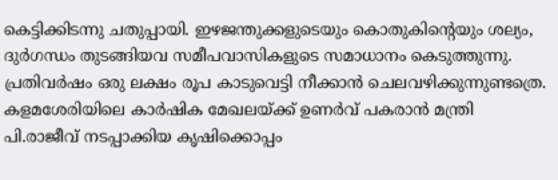കെട്ടിക്കിടന്നു ചതുപ്പായി. ഇഴജന്തുക്കളുടെയും കൊതുകിന്റെയും ശല്യം, ദുർഗന്ധം തുടങ്ങിയവ സമീപവാസികളുടെ സമാധാനം കെടുത്തുന്നു.
പ്രതിവർഷം ഒരു ലക്ഷം രൂപ കാടുവെട്ടി നീക്കാൻ ചെലവഴിക്കുന്നുണ്ടത്രെ. കളമശേരിയിലെ കാർഷിക മേഖലയ്ക്ക് ഉണർവ് പകരാൻ മന്ത്രി പി.രാജീവ് നടപ്പാക്കിയ കൃഷിക്കൊപ്പം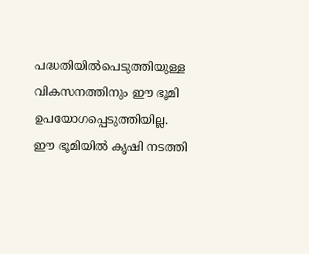പദ്ധതിയിൽപെടുത്തിയുള്ള വികസനത്തിനും ഈ ഭൂമി ഉപയോഗപ്പെടുത്തിയില്ല.
ഈ ഭൂമിയിൽ കൃഷി നടത്തി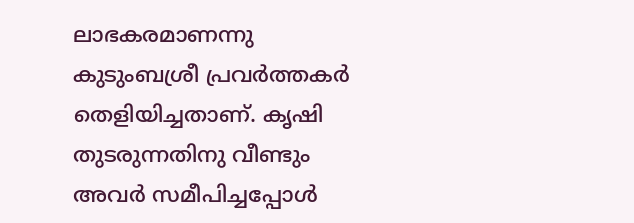ലാഭകരമാണന്നു കുടുംബശ്രീ പ്രവർത്തകർ തെളിയിച്ചതാണ്. കൃഷി തുടരുന്നതിനു വീണ്ടും അവർ സമീപിച്ചപ്പോൾ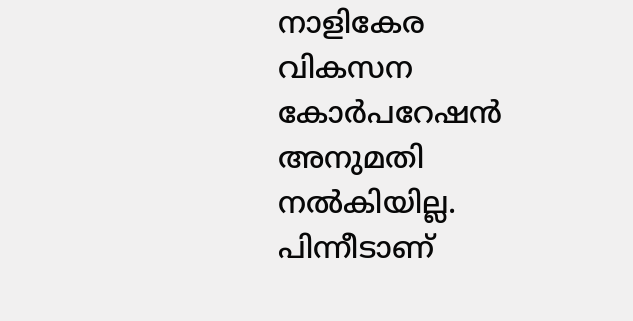നാളികേര വികസന കോർപറേഷൻ അനുമതി നൽകിയില്ല.
പിന്നീടാണ്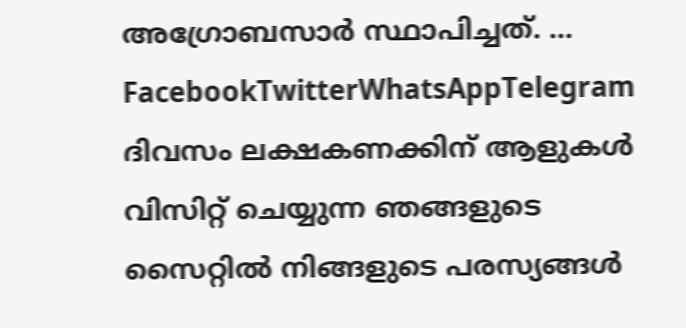അഗ്രോബസാർ സ്ഥാപിച്ചത്. … FacebookTwitterWhatsAppTelegram
ദിവസം ലക്ഷകണക്കിന് ആളുകൾ വിസിറ്റ് ചെയ്യുന്ന ഞങ്ങളുടെ സൈറ്റിൽ നിങ്ങളുടെ പരസ്യങ്ങൾ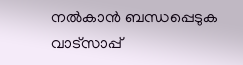നൽകാൻ ബന്ധപ്പെടുക വാട്സാപ്പ്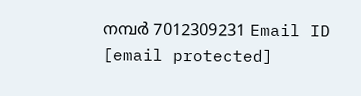നമ്പർ 7012309231 Email ID [email protected]